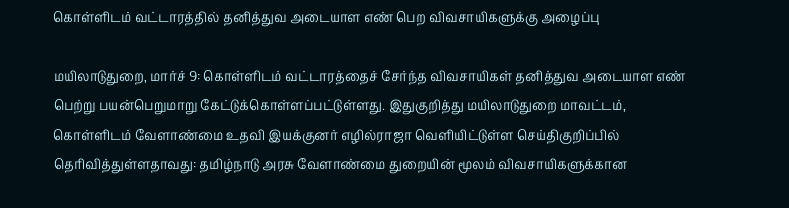கொள்ளிடம் வட்டாரத்தில் தனித்துவ அடையாள எண் பெற விவசாயிகளுக்கு அழைப்பு

மயிலாடுதுறை, மார்ச் 9: கொள்ளிடம் வட்டாரத்தைச் சேர்ந்த விவசாயிகள் தனித்துவ அடையாள எண் பெற்று பயன்பெறுமாறு கேட்டுக்கொள்ளப்பட்டுள்ளது. இதுகுறித்து மயிலாடுதுறை மாவட்டம், கொள்ளிடம் வேளாண்மை உதவி இயக்குனர் எழில்ராஜா வெளியிட்டுள்ள செய்திகுறிப்பில் தெரிவித்துள்ளதாவது: தமிழ்நாடு அரசு வேளாண்மை துறையின் மூலம் விவசாயிகளுக்கான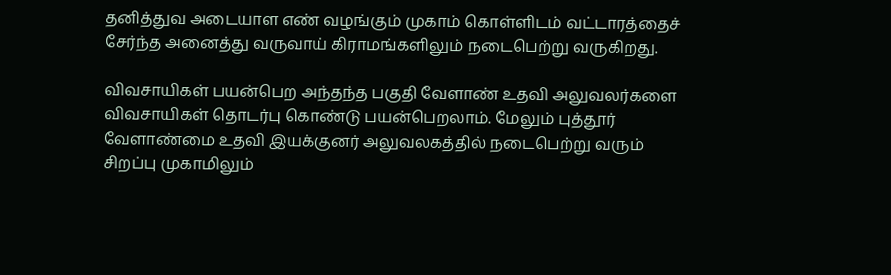தனித்துவ அடையாள எண் வழங்கும் முகாம் கொள்ளிடம் வட்டாரத்தைச் சேர்ந்த அனைத்து வருவாய் கிராமங்களிலும் நடைபெற்று வருகிறது.

விவசாயிகள் பயன்பெற அந்தந்த பகுதி வேளாண் உதவி அலுவலர்களை விவசாயிகள் தொடர்பு கொண்டு பயன்பெறலாம். மேலும் புத்தூர் வேளாண்மை உதவி இயக்குனர் அலுவலகத்தில் நடைபெற்று வரும் சிறப்பு முகாமிலும்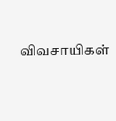விவசாயிகள்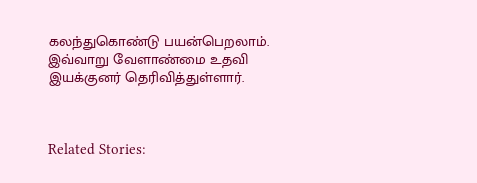கலந்துகொண்டு பயன்பெறலாம். இவ்வாறு வேளாண்மை உதவி இயக்குனர் தெரிவித்துள்ளார்.



Related Stories: